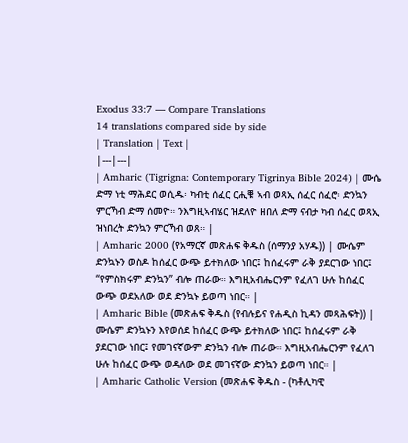Exodus 33:7 — Compare Translations
14 translations compared side by side
| Translation | Text |
|---|---|
| Amharic (Tigrigna: Contemporary Tigrinya Bible 2024) | ሙሴ ድማ ነቲ ማሕደር ወሲዱ፡ ካብቲ ሰፈር ርሒቑ ኣብ ወጻኢ ሰፈር ሰፈሮ፡ ድንኳን ምርኻብ ድማ ሰመዮ። ንእግዚኣብሄር ዝደለዮ ዘበለ ድማ ናብታ ካብ ሰፈር ወጻኢ ዝነበረት ድንኳን ምርኻብ ወጸ። |
| Amharic 2000 (የአማርኛ መጽሐፍ ቅዱስ (ሰማንያ አሃዱ)) | ሙሴም ድንኳኑን ወስዶ ከሰፈር ውጭ ይተክለው ነበር፤ ከሰፈሩም ራቅ ያደርገው ነበር፤ “የምስክሩም ድንኳን” ብሎ ጠራው። እግዚአብሔርንም የፈለገ ሁሉ ከሰፈር ውጭ ወደአለው ወደ ድንኳኑ ይወጣ ነበር። |
| Amharic Bible (መጽሐፍ ቅዱስ (የብሉይና የሐዲስ ኪዳን መጻሕፍት)) | ሙሴም ድንኳኑን እየወሰደ ከሰፈር ውጭ ይተክለው ነበር፤ ከሰፈሩም ራቅ ያደርገው ነበር፤ የመገናኛውም ድንኳን ብሎ ጠራው። እግዚአብሔርንም የፈለገ ሁሉ ከሰፈር ውጭ ወዳለው ወደ መገናኛው ድንኳን ይወጣ ነበር። |
| Amharic Catholic Version (መጽሐፍ ቅዱስ - (ካቶሊካዊ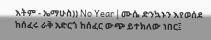እትም - ኤማሁስ)) No Year | ሙሴ ድንኳኑን እየወሰደ ከሰፈሩ ራቅ አድርጎ ከሰፈር ውጭ ይተክለው ነበር፤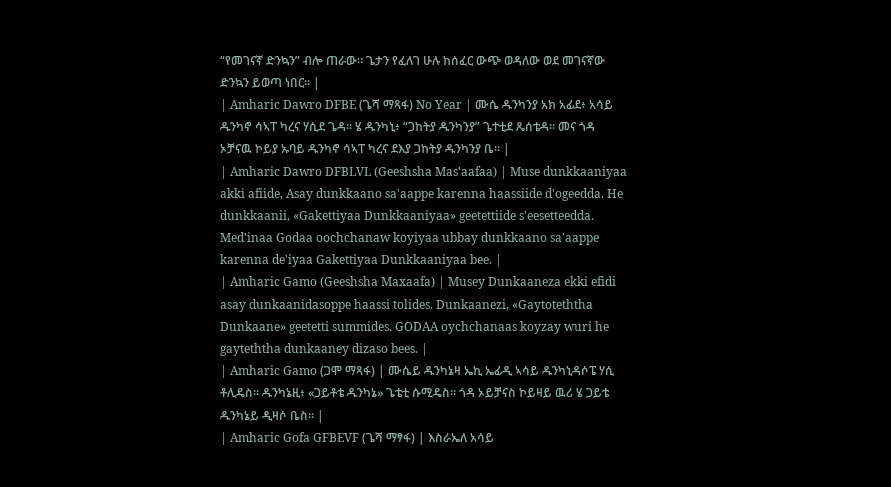“የመገናኛ ድንኳን” ብሎ ጠራው። ጌታን የፈለገ ሁሉ ከሰፈር ውጭ ወዳለው ወደ መገናኛው ድንኳን ይወጣ ነበር። |
| Amharic Dawro DFBE (ጌሻ ማጻፋ) No Year | ሙሴ ዱንካንያ አክ አፊደ፥ አሳይ ዱንካኖ ሳኣፐ ካረና ሃሲደ ጌዳ። ሄ ዱንካኒ፥ “ጋከትያ ዱንካንያ” ጌተቲደ ጼሰቴዳ። መና ጎዳ ኦቻናዉ ኮይያ ኡባይ ዱንካኖ ሳኣፐ ካረና ደእያ ጋከትያ ዱንካንያ ቤ። |
| Amharic Dawro DFBLVL (Geeshsha Mas'aafaa) | Muse dunkkaaniyaa akki afiide, Asay dunkkaano sa'aappe karenna haassiide d'ogeedda. He dunkkaanii, «Gakettiyaa Dunkkaaniyaa» geetettiide s'eesetteedda. Med'inaa Godaa oochchanaw koyiyaa ubbay dunkkaano sa'aappe karenna de'iyaa Gakettiyaa Dunkkaaniyaa bee. |
| Amharic Gamo (Geeshsha Maxaafa) | Musey Dunkaaneza ekki efidi asay dunkaanidasoppe haassi tolides. Dunkaanezi, «Gaytoteththa Dunkaane» geetetti summides. GODAA oychchanaas koyzay wuri he gayteththa dunkaaney dizaso bees. |
| Amharic Gamo (ጋሞ ማጻፋ) | ሙሴይ ዱንካኔዛ ኤኪ ኤፊዲ ኣሳይ ዱንካኒዳሶፔ ሃሲ ቶሊዴስ። ዱንካኔዚ፥ «ጋይቶቴ ዱንካኔ» ጌቴቲ ሱሚዴስ። ጎዳ ኦይቻናስ ኮይዛይ ዉሪ ሄ ጋይቴ ዱንካኔይ ዲዛሶ ቤስ። |
| Amharic Gofa GFBEVF (ጌሻ ማፃፋ) | እስራኤለ አሳይ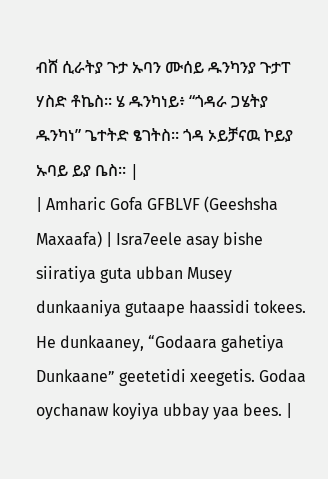ብሸ ሲራትያ ጉታ ኡባን ሙሰይ ዱንካንያ ጉታፐ ሃስድ ቶኬስ። ሄ ዱንካነይ፥ “ጎዳራ ጋሄትያ ዱንካነ” ጌተትድ ፄገትስ። ጎዳ ኦይቻናዉ ኮይያ ኡባይ ይያ ቤስ። |
| Amharic Gofa GFBLVF (Geeshsha Maxaafa) | Isra7eele asay bishe siiratiya guta ubban Musey dunkaaniya gutaape haassidi tokees. He dunkaaney, “Godaara gahetiya Dunkaane” geetetidi xeegetis. Godaa oychanaw koyiya ubbay yaa bees. |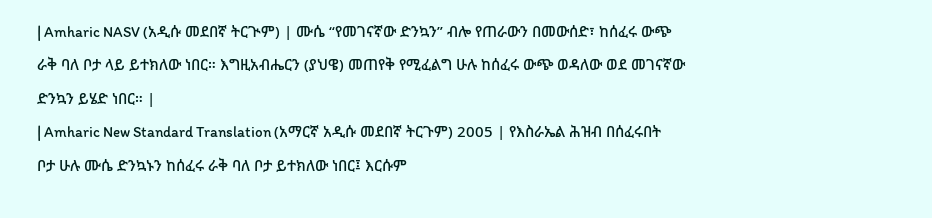| Amharic NASV (አዲሱ መደበኛ ትርጒም) | ሙሴ “የመገናኛው ድንኳን” ብሎ የጠራውን በመውሰድ፣ ከሰፈሩ ውጭ ራቅ ባለ ቦታ ላይ ይተክለው ነበር። እግዚአብሔርን (ያህዌ) መጠየቅ የሚፈልግ ሁሉ ከሰፈሩ ውጭ ወዳለው ወደ መገናኛው ድንኳን ይሄድ ነበር። |
| Amharic New Standard Translation (አማርኛ አዲሱ መደበኛ ትርጉም) 2005 | የእስራኤል ሕዝብ በሰፈሩበት ቦታ ሁሉ ሙሴ ድንኳኑን ከሰፈሩ ራቅ ባለ ቦታ ይተክለው ነበር፤ እርሱም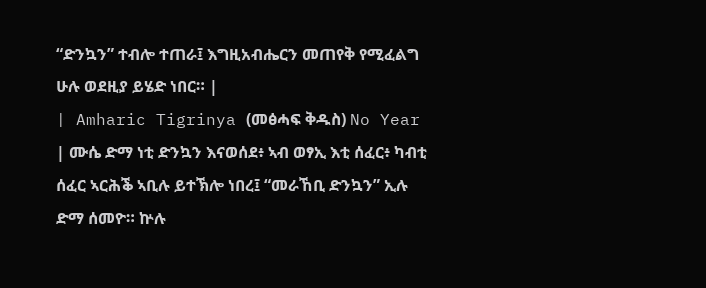“ድንኳን” ተብሎ ተጠራ፤ እግዚአብሔርን መጠየቅ የሚፈልግ ሁሉ ወደዚያ ይሄድ ነበር። |
| Amharic Tigrinya (መፅሓፍ ቅዱስ) No Year | ሙሴ ድማ ነቲ ድንኳን እናወሰደ፥ ኣብ ወፃኢ እቲ ሰፈር፥ ካብቲ ሰፈር ኣርሕቕ ኣቢሉ ይተኽሎ ነበረ፤ “መራኸቢ ድንኳን” ኢሉ ድማ ሰመዮ። ኵሉ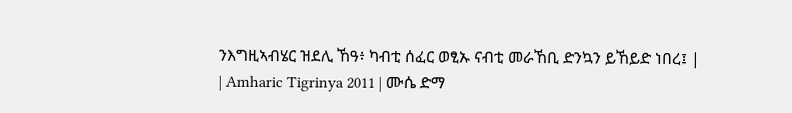ንእግዚኣብሄር ዝደሊ ኸዓ፥ ካብቲ ሰፈር ወፂኡ ናብቲ መራኸቢ ድንኳን ይኸይድ ነበረ፤ |
| Amharic Tigrinya 2011 | ሙሴ ድማ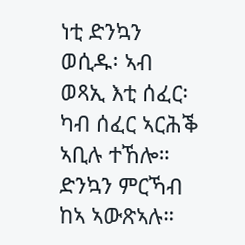ነቲ ድንኳን ወሲዱ፡ ኣብ ወጻኢ እቲ ሰፈር፡ ካብ ሰፈር ኣርሕቕ ኣቢሉ ተኸሎ። ድንኳን ምርኻብ ከኣ ኣውጽኣሉ።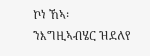ኮነ ኸኣ፡ ንእግዚኣብሄር ዝደለየ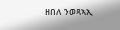ዘበለ ንወጻኣኢ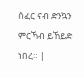ሰፈር ናብ ድንኳን ምርኻብ ይኸይድ ነበረ። |